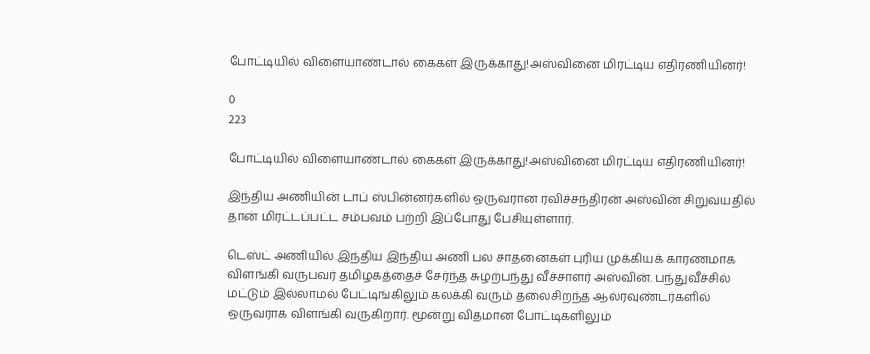போட்டியில் விளையாண்டால் கைகள் இருக்காது!அஸ்வினை மிரட்டிய எதிரணியினர்!

0
223

போட்டியில் விளையாண்டால் கைகள் இருக்காது!அஸ்வினை மிரட்டிய எதிரணியினர்!

இந்திய அணியின் டாப் ஸ்பின்னர்களில் ஒருவரான ரவிச்சந்திரன் அஸ்வின் சிறுவயதில் தான் மிரட்டப்பட்ட சம்பவம் பற்றி இப்போது பேசியுள்ளார்.

டெஸ்ட் அணியில் இந்திய இந்திய அணி பல சாதனைகள் புரிய முக்கியக் காரணமாக விளங்கி வருபவர் தமிழகத்தைச் சேர்ந்த சுழற்பந்து வீச்சாளர் அஸ்வின். பந்துவீச்சில் மட்டும் இல்லாமல் பேட்டிங்கிலும் கலக்கி வரும் தலைசிறந்த ஆல்ரவுண்டர்களில் ஒருவராக விளங்கி வருகிறார். மூன்று விதமான போட்டிகளிலும்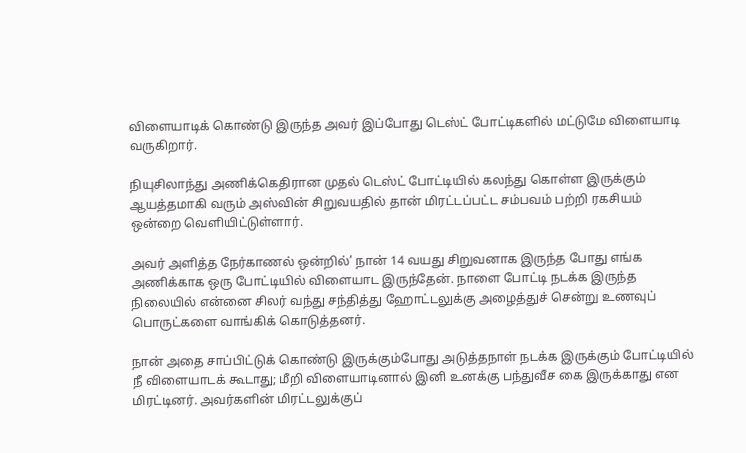விளையாடிக் கொண்டு இருந்த அவர் இப்போது டெஸ்ட் போட்டிகளில் மட்டுமே விளையாடி வருகிறார்.

நியுசிலாந்து அணிக்கெதிரான முதல் டெஸ்ட் போட்டியில் கலந்து கொள்ள இருக்கும் ஆயத்தமாகி வரும் அஸ்வின் சிறுவயதில் தான் மிரட்டப்பட்ட சம்பவம் பற்றி ரகசியம் ஒன்றை வெளியிட்டுள்ளார்.

அவர் அளித்த நேர்காணல் ஒன்றில்’ நான் 14 வயது சிறுவனாக இருந்த போது எங்க அணிக்காக ஒரு போட்டியில் விளையாட இருந்தேன். நாளை போட்டி நடக்க இருந்த நிலையில் என்னை சிலர் வந்து சந்தித்து ஹோட்டலுக்கு அழைத்துச் சென்று உணவுப் பொருட்களை வாங்கிக் கொடுத்தனர்.

நான் அதை சாப்பிட்டுக் கொண்டு இருக்கும்போது அடுத்தநாள் நடக்க இருக்கும் போட்டியில் நீ விளையாடக் கூடாது; மீறி விளையாடினால் இனி உனக்கு பந்துவீச கை இருக்காது என மிரட்டினர். அவர்களின் மிரட்டலுக்குப்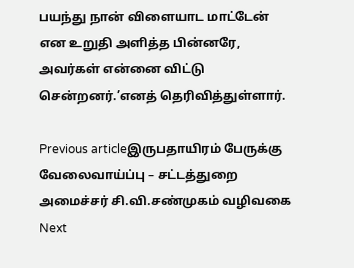பயந்து நான் விளையாட மாட்டேன் என உறுதி அளித்த பின்னரே, அவர்கள் என்னை விட்டு சென்றனர்.’எனத் தெரிவித்துள்ளார்.

Previous articleஇருபதாயிரம் பேருக்கு வேலைவாய்ப்பு – சட்டத்துறை அமைச்சர் சி.வி.சண்முகம் வழிவகை
Next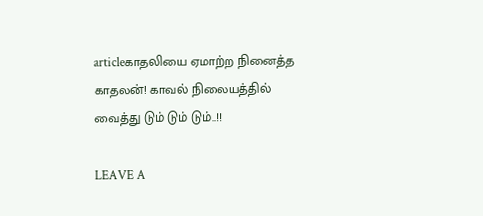articleகாதலியை ஏமாற்ற நினைத்த காதலன்! காவல் நிலையத்தில் வைத்து டும் டும் டும்..!!

LEAVE A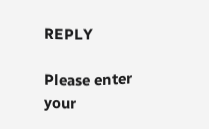REPLY

Please enter your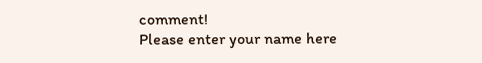comment!
Please enter your name here